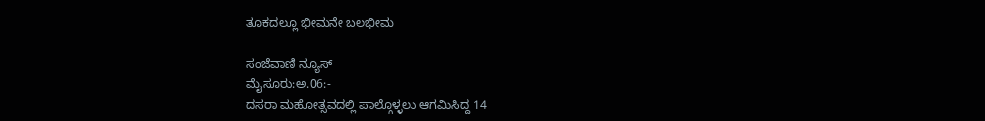ತೂಕದಲ್ಲೂ ಭೀಮನೇ ಬಲಭೀಮ

ಸಂಜೆವಾಣಿ ನ್ಯೂಸ್
ಮೈಸೂರು:ಅ.06:-
ದಸರಾ ಮಹೋತ್ಸವದಲ್ಲಿ ಪಾಲ್ಗೊಳ್ಳಲು ಆಗಮಿಸಿದ್ದ 14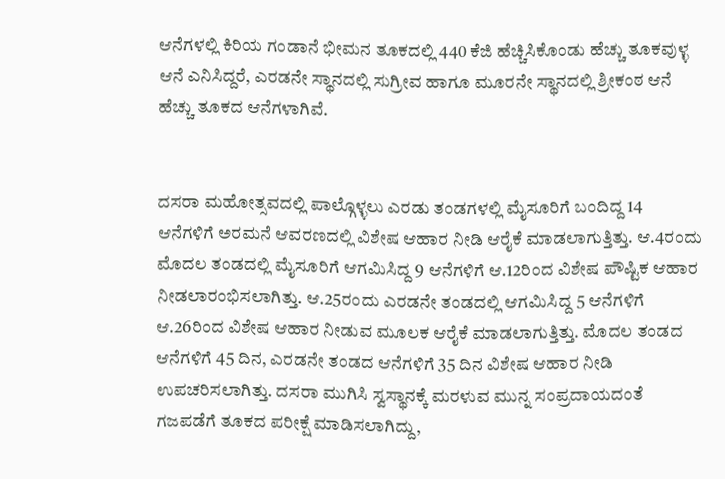ಆನೆಗಳಲ್ಲಿ ಕಿರಿಯ ಗಂಡಾನೆ ಭೀಮನ ತೂಕದಲ್ಲಿ 440 ಕೆಜಿ ಹೆಚ್ಚಿಸಿಕೊಂಡು ಹೆಚ್ಚು ತೂಕವುಳ್ಳ ಆನೆ ಎನಿಸಿದ್ದರೆ, ಎರಡನೇ ಸ್ಥಾನದಲ್ಲಿ ಸುಗ್ರೀವ ಹಾಗೂ ಮೂರನೇ ಸ್ಥಾನದಲ್ಲಿ ಶ್ರೀಕಂಠ ಆನೆ ಹೆಚ್ಚು ತೂಕದ ಆನೆಗಳಾಗಿವೆ.


ದಸರಾ ಮಹೋತ್ಸವದಲ್ಲಿ ಪಾಲ್ಗೊಳ್ಳಲು ಎರಡು ತಂಡಗಳಲ್ಲಿ ಮೈಸೂರಿಗೆ ಬಂದಿದ್ದ 14 ಆನೆಗಳಿಗೆ ಅರಮನೆ ಆವರಣದಲ್ಲಿ ವಿಶೇಷ ಆಹಾರ ನೀಡಿ ಆರೈಕೆ ಮಾಡಲಾಗುತ್ತಿತ್ತು. ಆ.4ರಂದು ಮೊದಲ ತಂಡದಲ್ಲಿ ಮೈಸೂರಿಗೆ ಆಗಮಿಸಿದ್ದ 9 ಆನೆಗಳಿಗೆ ಆ.12ರಿಂದ ವಿಶೇಷ ಪೌಷ್ಟಿಕ ಆಹಾರ ನೀಡಲಾರಂಭಿಸಲಾಗಿತ್ತು. ಆ.25ರಂದು ಎರಡನೇ ತಂಡದಲ್ಲಿ ಆಗಮಿಸಿದ್ದ 5 ಆನೆಗಳಿಗೆ ಆ.26ರಿಂದ ವಿಶೇಷ ಆಹಾರ ನೀಡುವ ಮೂಲಕ ಆರೈಕೆ ಮಾಡಲಾಗುತ್ತಿತ್ತು. ಮೊದಲ ತಂಡದ ಆನೆಗಳಿಗೆ 45 ದಿನ, ಎರಡನೇ ತಂಡದ ಆನೆಗಳಿಗೆ 35 ದಿನ ವಿಶೇಷ ಆಹಾರ ನೀಡಿ ಉಪಚರಿಸಲಾಗಿತ್ತು. ದಸರಾ ಮುಗಿಸಿ ಸ್ವಸ್ಥಾನಕ್ಕೆ ಮರಳುವ ಮುನ್ನ ಸಂಪ್ರದಾಯದಂತೆ ಗಜಪಡೆಗೆ ತೂಕದ ಪರೀಕ್ಷೆ ಮಾಡಿಸಲಾಗಿದ್ದು,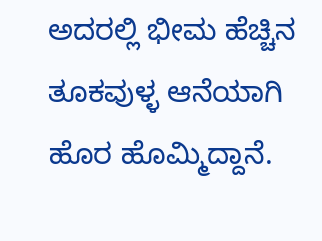ಅದರಲ್ಲಿ ಭೀಮ ಹೆಚ್ಚಿನ ತೂಕವುಳ್ಳ ಆನೆಯಾಗಿ ಹೊರ ಹೊಮ್ಮಿದ್ದಾನೆ.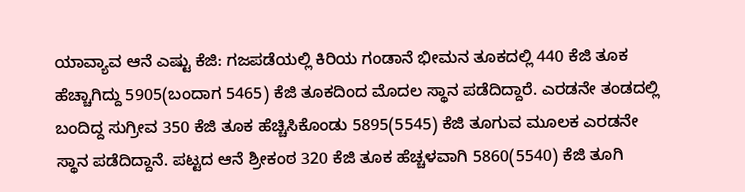ಯಾವ್ಯಾವ ಆನೆ ಎಷ್ಟು ಕೆಜಿ: ಗಜಪಡೆಯಲ್ಲಿ ಕಿರಿಯ ಗಂಡಾನೆ ಭೀಮನ ತೂಕದಲ್ಲಿ 440 ಕೆಜಿ ತೂಕ ಹೆಚ್ಚಾಗಿದ್ದು 5905(ಬಂದಾಗ 5465) ಕೆಜಿ ತೂಕದಿಂದ ಮೊದಲ ಸ್ಥಾನ ಪಡೆದಿದ್ದಾರೆ. ಎರಡನೇ ತಂಡದಲ್ಲಿ ಬಂದಿದ್ದ ಸುಗ್ರೀವ 350 ಕೆಜಿ ತೂಕ ಹೆಚ್ಚಿಸಿಕೊಂಡು 5895(5545) ಕೆಜಿ ತೂಗುವ ಮೂಲಕ ಎರಡನೇ ಸ್ಥಾನ ಪಡೆದಿದ್ದಾನೆ. ಪಟ್ಟದ ಆನೆ ಶ್ರೀಕಂಠ 320 ಕೆಜಿ ತೂಕ ಹೆಚ್ಚಳವಾಗಿ 5860(5540) ಕೆಜಿ ತೂಗಿ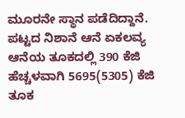ಮೂರನೇ ಸ್ಥಾನ ಪಡೆದಿದ್ದಾನೆ. ಪಟ್ಟದ ನಿಶಾನೆ ಆನೆ ಏಕಲವ್ಯ ಆನೆಯ ತೂಕದಲ್ಲಿ 390 ಕೆಜಿ ಹೆಚ್ಚಳವಾಗಿ 5695(5305) ಕೆಜಿ ತೂಕ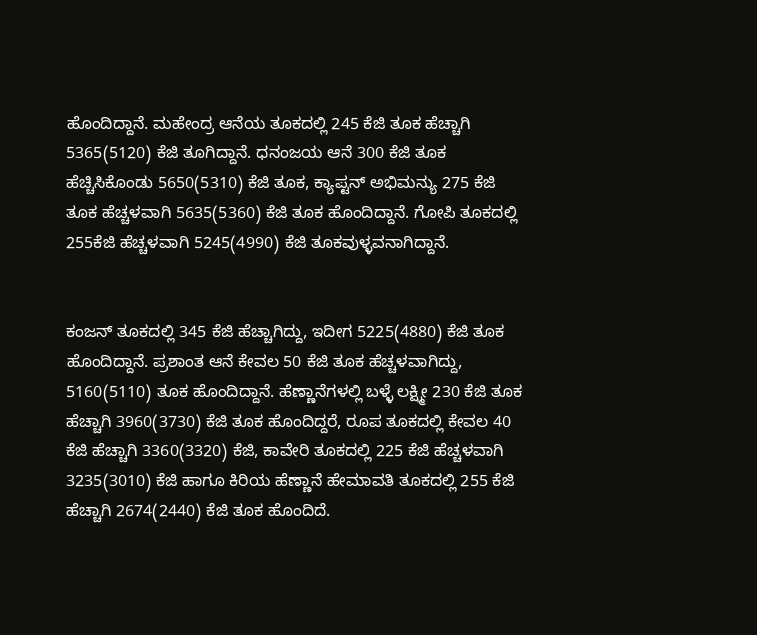ಹೊಂದಿದ್ದಾನೆ. ಮಹೇಂದ್ರ ಆನೆಯ ತೂಕದಲ್ಲಿ 245 ಕೆಜಿ ತೂಕ ಹೆಚ್ಚಾಗಿ 5365(5120) ಕೆಜಿ ತೂಗಿದ್ದಾನೆ. ಧನಂಜಯ ಆನೆ 300 ಕೆಜಿ ತೂಕ ಹೆಚ್ಚಿಸಿಕೊಂಡು 5650(5310) ಕೆಜಿ ತೂಕ, ಕ್ಯಾಪ್ಟನ್ ಅಭಿಮನ್ಯು 275 ಕೆಜಿ ತೂಕ ಹೆಚ್ಚಳವಾಗಿ 5635(5360) ಕೆಜಿ ತೂಕ ಹೊಂದಿದ್ದಾನೆ. ಗೋಪಿ ತೂಕದಲ್ಲಿ 255ಕೆಜಿ ಹೆಚ್ಚಳವಾಗಿ 5245(4990) ಕೆಜಿ ತೂಕವುಳ್ಳವನಾಗಿದ್ದಾನೆ.


ಕಂಜನ್ ತೂಕದಲ್ಲಿ 345 ಕೆಜಿ ಹೆಚ್ಚಾಗಿದ್ದು, ಇದೀಗ 5225(4880) ಕೆಜಿ ತೂಕ ಹೊಂದಿದ್ದಾನೆ. ಪ್ರಶಾಂತ ಆನೆ ಕೇವಲ 50 ಕೆಜಿ ತೂಕ ಹೆಚ್ಚಳವಾಗಿದ್ದು, 5160(5110) ತೂಕ ಹೊಂದಿದ್ದಾನೆ. ಹೆಣ್ಣಾನೆಗಳಲ್ಲಿ ಬಳ್ಳೆ ಲಕ್ಷ್ಮೀ 230 ಕೆಜಿ ತೂಕ ಹೆಚ್ಚಾಗಿ 3960(3730) ಕೆಜಿ ತೂಕ ಹೊಂದಿದ್ದರೆ, ರೂಪ ತೂಕದಲ್ಲಿ ಕೇವಲ 40 ಕೆಜಿ ಹೆಚ್ಚಾಗಿ 3360(3320) ಕೆಜಿ, ಕಾವೇರಿ ತೂಕದಲ್ಲಿ 225 ಕೆಜಿ ಹೆಚ್ಚಳವಾಗಿ 3235(3010) ಕೆಜಿ ಹಾಗೂ ಕಿರಿಯ ಹೆಣ್ಣಾನೆ ಹೇಮಾವತಿ ತೂಕದಲ್ಲಿ 255 ಕೆಜಿ ಹೆಚ್ಚಾಗಿ 2674(2440) ಕೆಜಿ ತೂಕ ಹೊಂದಿದೆ.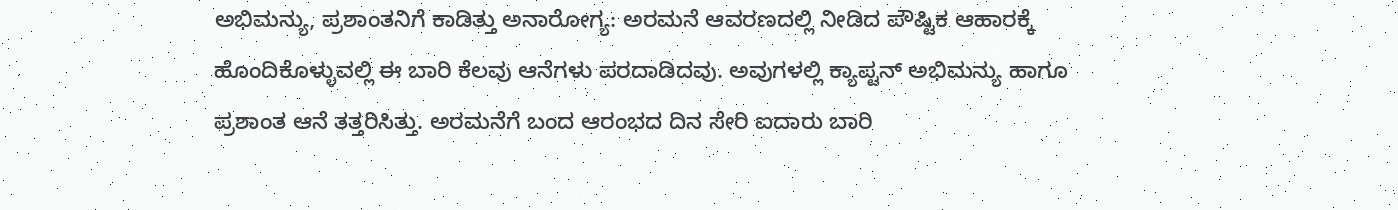ಅಭಿಮನ್ಯು, ಪ್ರಶಾಂತನಿಗೆ ಕಾಡಿತ್ತು ಅನಾರೋಗ್ಯ: ಅರಮನೆ ಆವರಣದಲ್ಲಿ ನೀಡಿದ ಪೌಷ್ಟಿಕ ಆಹಾರಕ್ಕೆ ಹೊಂದಿಕೊಳ್ಳುವಲ್ಲಿ ಈ ಬಾರಿ ಕೆಲವು ಆನೆಗಳು ಪರದಾಡಿದವು. ಅವುಗಳಲ್ಲಿ ಕ್ಯಾಪ್ಟನ್ ಅಭಿಮನ್ಯು ಹಾಗೂ ಪ್ರಶಾಂತ ಆನೆ ತತ್ತರಿಸಿತ್ತು. ಅರಮನೆಗೆ ಬಂದ ಆರಂಭದ ದಿನ ಸೇರಿ ಐದಾರು ಬಾರಿ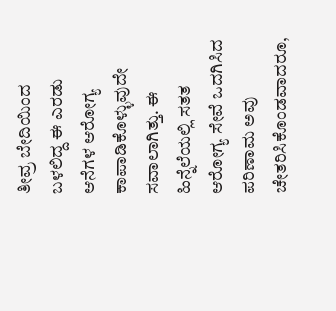ತೀವ್ರ ಬೇದಿಯಿಂದ ಬಳಲಿದ್ದ ಈ ಎರಡು ಆನೆಗಳ ಆರೋಗ್ಯ ಕಾಪಾಡಿಕೊಳ್ಳುವುದೇ ಸವಾಲಾಗಿತ್ತು. ಈ ಹಿನ್ನೆಲೆಯಲ್ಲಿ ಸತತ ಆರೋಗ್ಯ ಸೇವೆ ಒದಗಿಸಿದ ಪರಿಣಾಮ ಅವು ಚೇತರಿಸಿಕೊಂಡವಾದರೂ,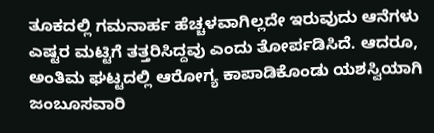ತೂಕದಲ್ಲಿ ಗಮನಾರ್ಹ ಹೆಚ್ಚಳವಾಗಿಲ್ಲದೇ ಇರುವುದು ಆನೆಗಳು ಎಷ್ಟರ ಮಟ್ಟಿಗೆ ತತ್ತರಿಸಿದ್ದವು ಎಂದು ತೋರ್ಪಡಿಸಿದೆ. ಆದರೂ, ಅಂತಿಮ ಘಟ್ಟದಲ್ಲಿ ಆರೋಗ್ಯ ಕಾಪಾಡಿಕೊಂಡು ಯಶಸ್ವಿಯಾಗಿ ಜಂಬೂಸವಾರಿ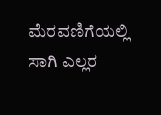ಮೆರವಣಿಗೆಯಲ್ಲಿ ಸಾಗಿ ಎಲ್ಲರ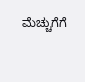ಮೆಚ್ಚುಗೆಗೆ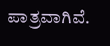ಪಾತ್ರವಾಗಿವೆ.